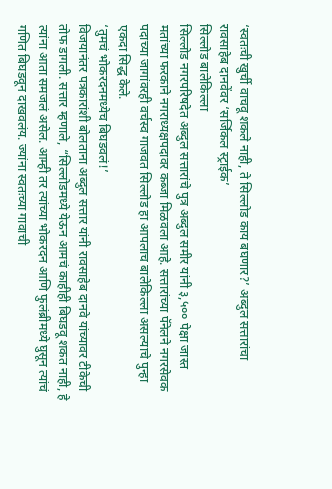‘स्वतःची खुर्ची वाचवू शकले नाही, ते सिल्लोड काय बघणार?’ अब्दुल सत्तारांचा रावसाहेब दानवेंवर ‘सर्जिकल स्ट्राईक’
सिल्लोड बालेकिल्ला
सिल्लोड नगरपरिषदेत अब्दुल सत्तारांचे पुत्र अब्दुल समीर यांनी ३,५०० पेक्षा जास्त मतांच्या फरकाने नगराध्यक्षपदावर कब्जा मिळवला आहे. सत्तारांच्या पॅनेलने नगरसेवक पदाच्या जागांवरही वर्चस्व गाजवत सिल्लोड हा आपलाच बालेकिल्ला असल्याचे पुन्हा एकदा सिद्ध केले.
‘तुमचं भोकरदनमध्येच बिघडवलं!’
विजयानंतर पत्रकारांशी बोलताना अब्दुल सत्तार यांनी रावसाहेब दानवे यांच्यावर टीकेची तोफ डागली. सत्तार म्हणाले, “सिल्लोडमध्ये येऊन आमचं काहीही बिघडवू शकत नाही, हे त्यांना आता समजलं असेल. आम्ही तर त्यांच्या भोकरदन आणि फुलंब्रीमध्ये घुसून त्यांचं गणित बिघडवून दाखवलंय. ज्यांना स्वतःच्या गावाची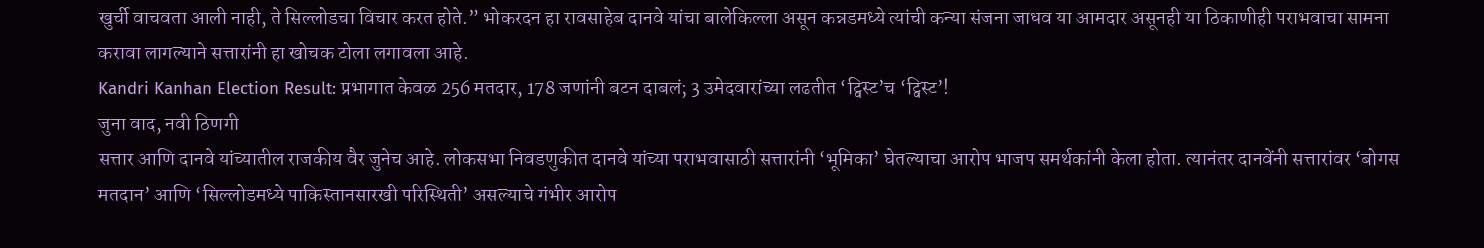खुर्ची वाचवता आली नाही, ते सिल्लोडचा विचार करत होते.” भोकरदन हा रावसाहेब दानवे यांचा बालेकिल्ला असून कन्नडमध्ये त्यांची कन्या संजना जाधव या आमदार असूनही या ठिकाणीही पराभवाचा सामना करावा लागल्याने सत्तारांनी हा खोचक टोला लगावला आहे.
Kandri Kanhan Election Result: प्रभागात केवळ 256 मतदार, 178 जणांनी बटन दाबलं; 3 उमेदवारांच्या लढतीत ‘ट्विस्ट’च ‘ट्विस्ट’!
जुना वाद, नवी ठिणगी
सत्तार आणि दानवे यांच्यातील राजकीय वैर जुनेच आहे. लोकसभा निवडणुकीत दानवे यांच्या पराभवासाठी सत्तारांनी ‘भूमिका’ घेतल्याचा आरोप भाजप समर्थकांनी केला होता. त्यानंतर दानवेंनी सत्तारांवर ‘बोगस मतदान’ आणि ‘सिल्लोडमध्ये पाकिस्तानसारखी परिस्थिती’ असल्याचे गंभीर आरोप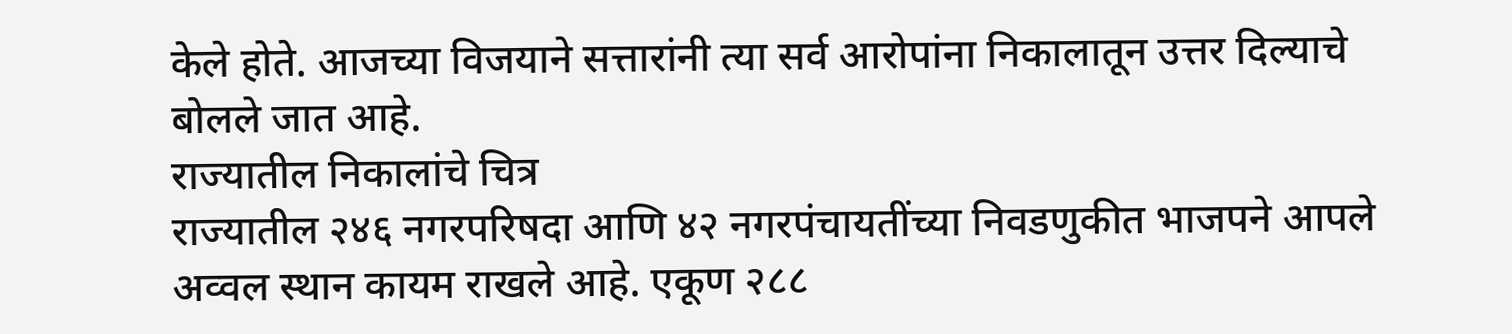केले होते. आजच्या विजयाने सत्तारांनी त्या सर्व आरोपांना निकालातून उत्तर दिल्याचे बोलले जात आहे.
राज्यातील निकालांचे चित्र
राज्यातील २४६ नगरपरिषदा आणि ४२ नगरपंचायतींच्या निवडणुकीत भाजपने आपले अव्वल स्थान कायम राखले आहे. एकूण २८८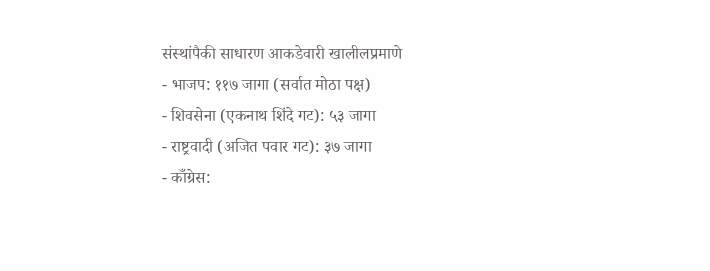संस्थांपैकी साधारण आकडेवारी खालीलप्रमाणे
- भाजप: ११७ जागा (सर्वात मोठा पक्ष)
- शिवसेना (एकनाथ शिंदे गट): ५३ जागा
- राष्ट्रवादी (अजित पवार गट): ३७ जागा
- काँग्रेस: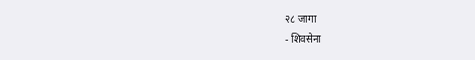२८ जागा
- शिवसेना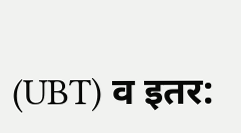(UBT) व इतर: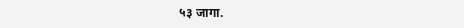५३ जागा.